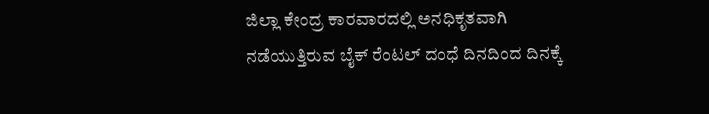ಜಿಲ್ಲಾ ಕೇಂದ್ರ ಕಾರವಾರದಲ್ಲಿ ಅನಧಿಕೃತವಾಗಿ ನಡೆಯುತ್ತಿರುವ ಬೈಕ್ ರೆಂಟಲ್ ದಂಧೆ ದಿನದಿಂದ ದಿನಕ್ಕೆ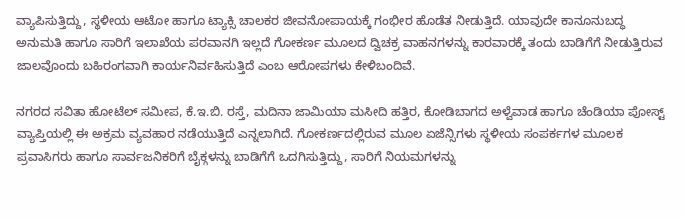ವ್ಯಾಪಿಸುತ್ತಿದ್ದು, ಸ್ಥಳೀಯ ಆಟೋ ಹಾಗೂ ಟ್ಯಾಕ್ಸಿ ಚಾಲಕರ ಜೀವನೋಪಾಯಕ್ಕೆ ಗಂಭೀರ ಹೊಡೆತ ನೀಡುತ್ತಿದೆ. ಯಾವುದೇ ಕಾನೂನುಬದ್ಧ ಅನುಮತಿ ಹಾಗೂ ಸಾರಿಗೆ ಇಲಾಖೆಯ ಪರವಾನಗಿ ಇಲ್ಲದೆ ಗೋಕರ್ಣ ಮೂಲದ ದ್ವಿಚಕ್ರ ವಾಹನಗಳನ್ನು ಕಾರವಾರಕ್ಕೆ ತಂದು ಬಾಡಿಗೆಗೆ ನೀಡುತ್ತಿರುವ ಜಾಲವೊಂದು ಬಹಿರಂಗವಾಗಿ ಕಾರ್ಯನಿರ್ವಹಿಸುತ್ತಿದೆ ಎಂಬ ಆರೋಪಗಳು ಕೇಳಿಬಂದಿವೆ.

ನಗರದ ಸವಿತಾ ಹೋಟೆಲ್ ಸಮೀಪ, ಕೆ.ಇ.ಬಿ. ರಸ್ತೆ, ಮದಿನಾ ಜಾಮಿಯಾ ಮಸೀದಿ ಹತ್ತಿರ, ಕೋಡಿಬಾಗದ ಅಳ್ವೆವಾಡ ಹಾಗೂ ಚೆಂಡಿಯಾ ಪೋಸ್ಟ್ ವ್ಯಾಪ್ತಿಯಲ್ಲಿ ಈ ಅಕ್ರಮ ವ್ಯವಹಾರ ನಡೆಯುತ್ತಿದೆ ಎನ್ನಲಾಗಿದೆ. ಗೋಕರ್ಣದಲ್ಲಿರುವ ಮೂಲ ಏಜೆನ್ಸಿಗಳು ಸ್ಥಳೀಯ ಸಂಪರ್ಕಗಳ ಮೂಲಕ ಪ್ರವಾಸಿಗರು ಹಾಗೂ ಸಾರ್ವಜನಿಕರಿಗೆ ಬೈಕ್ಗಳನ್ನು ಬಾಡಿಗೆಗೆ ಒದಗಿಸುತ್ತಿದ್ದು, ಸಾರಿಗೆ ನಿಯಮಗಳನ್ನು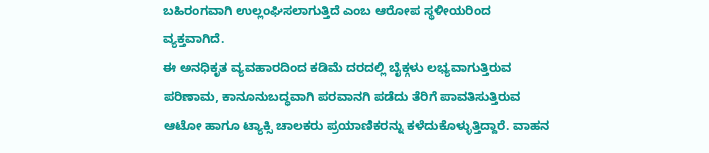ಬಹಿರಂಗವಾಗಿ ಉಲ್ಲಂಘಿಸಲಾಗುತ್ತಿದೆ ಎಂಬ ಆರೋಪ ಸ್ಥಳೀಯರಿಂದ ವ್ಯಕ್ತವಾಗಿದೆ.
ಈ ಅನಧಿಕೃತ ವ್ಯವಹಾರದಿಂದ ಕಡಿಮೆ ದರದಲ್ಲಿ ಬೈಕ್ಗಳು ಲಭ್ಯವಾಗುತ್ತಿರುವ ಪರಿಣಾಮ, ಕಾನೂನುಬದ್ಧವಾಗಿ ಪರವಾನಗಿ ಪಡೆದು ತೆರಿಗೆ ಪಾವತಿಸುತ್ತಿರುವ ಆಟೋ ಹಾಗೂ ಟ್ಯಾಕ್ಸಿ ಚಾಲಕರು ಪ್ರಯಾಣಿಕರನ್ನು ಕಳೆದುಕೊಳ್ಳುತ್ತಿದ್ದಾರೆ. ವಾಹನ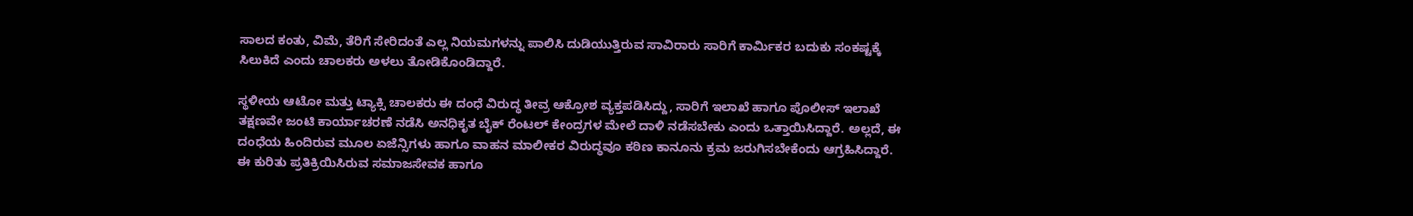ಸಾಲದ ಕಂತು, ವಿಮೆ, ತೆರಿಗೆ ಸೇರಿದಂತೆ ಎಲ್ಲ ನಿಯಮಗಳನ್ನು ಪಾಲಿಸಿ ದುಡಿಯುತ್ತಿರುವ ಸಾವಿರಾರು ಸಾರಿಗೆ ಕಾರ್ಮಿಕರ ಬದುಕು ಸಂಕಷ್ಟಕ್ಕೆ ಸಿಲುಕಿದೆ ಎಂದು ಚಾಲಕರು ಅಳಲು ತೋಡಿಕೊಂಡಿದ್ದಾರೆ.

ಸ್ಥಳೀಯ ಆಟೋ ಮತ್ತು ಟ್ಯಾಕ್ಸಿ ಚಾಲಕರು ಈ ದಂಧೆ ವಿರುದ್ಧ ತೀವ್ರ ಆಕ್ರೋಶ ವ್ಯಕ್ತಪಡಿಸಿದ್ದು, ಸಾರಿಗೆ ಇಲಾಖೆ ಹಾಗೂ ಪೊಲೀಸ್ ಇಲಾಖೆ ತಕ್ಷಣವೇ ಜಂಟಿ ಕಾರ್ಯಾಚರಣೆ ನಡೆಸಿ ಅನಧಿಕೃತ ಬೈಕ್ ರೆಂಟಲ್ ಕೇಂದ್ರಗಳ ಮೇಲೆ ದಾಳಿ ನಡೆಸಬೇಕು ಎಂದು ಒತ್ತಾಯಿಸಿದ್ದಾರೆ. ಅಲ್ಲದೆ, ಈ ದಂಧೆಯ ಹಿಂದಿರುವ ಮೂಲ ಏಜೆನ್ಸಿಗಳು ಹಾಗೂ ವಾಹನ ಮಾಲೀಕರ ವಿರುದ್ಧವೂ ಕಠಿಣ ಕಾನೂನು ಕ್ರಮ ಜರುಗಿಸಬೇಕೆಂದು ಆಗ್ರಹಿಸಿದ್ದಾರೆ.
ಈ ಕುರಿತು ಪ್ರತಿಕ್ರಿಯಿಸಿರುವ ಸಮಾಜಸೇವಕ ಹಾಗೂ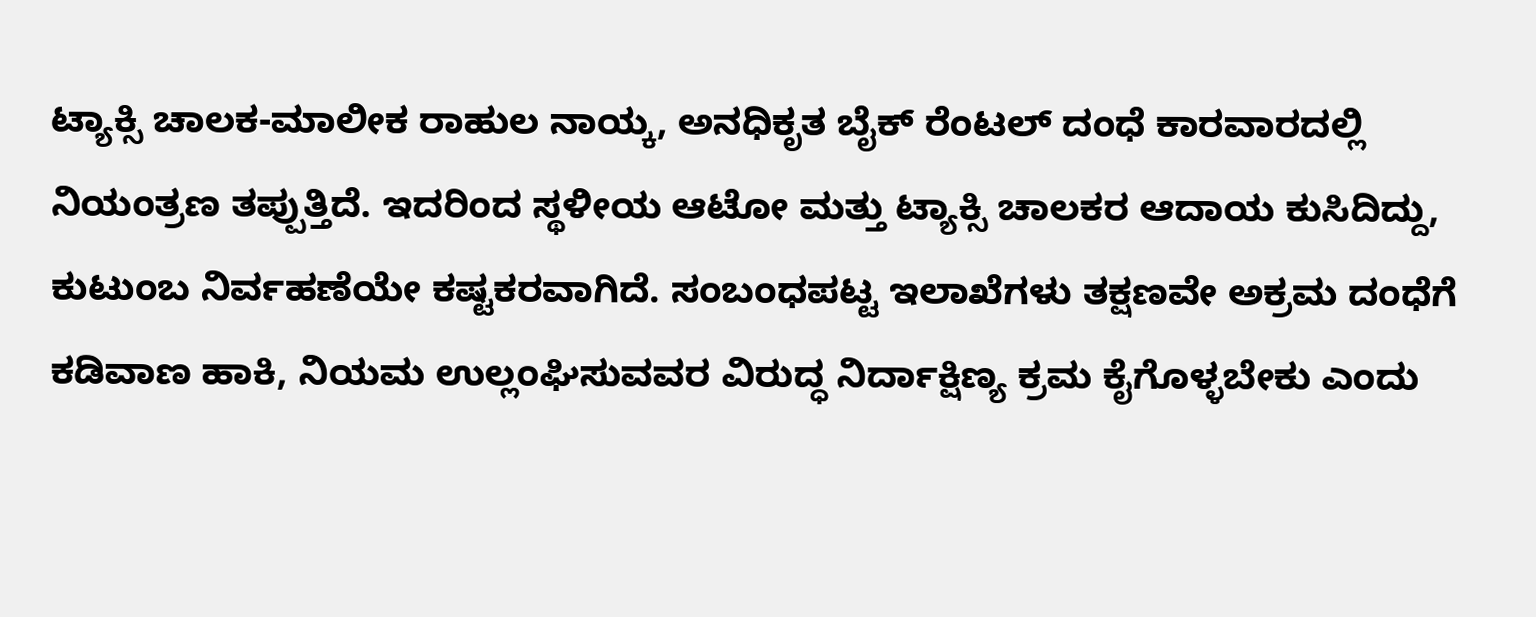ಟ್ಯಾಕ್ಸಿ ಚಾಲಕ-ಮಾಲೀಕ ರಾಹುಲ ನಾಯ್ಕ, ಅನಧಿಕೃತ ಬೈಕ್ ರೆಂಟಲ್ ದಂಧೆ ಕಾರವಾರದಲ್ಲಿ ನಿಯಂತ್ರಣ ತಪ್ಪುತ್ತಿದೆ. ಇದರಿಂದ ಸ್ಥಳೀಯ ಆಟೋ ಮತ್ತು ಟ್ಯಾಕ್ಸಿ ಚಾಲಕರ ಆದಾಯ ಕುಸಿದಿದ್ದು, ಕುಟುಂಬ ನಿರ್ವಹಣೆಯೇ ಕಷ್ಟಕರವಾಗಿದೆ. ಸಂಬಂಧಪಟ್ಟ ಇಲಾಖೆಗಳು ತಕ್ಷಣವೇ ಅಕ್ರಮ ದಂಧೆಗೆ ಕಡಿವಾಣ ಹಾಕಿ, ನಿಯಮ ಉಲ್ಲಂಘಿಸುವವರ ವಿರುದ್ಧ ನಿರ್ದಾಕ್ಷಿಣ್ಯ ಕ್ರಮ ಕೈಗೊಳ್ಳಬೇಕು ಎಂದು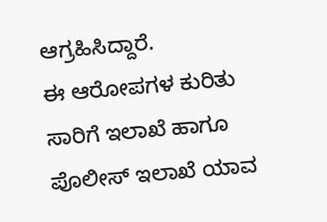ಆಗ್ರಹಿಸಿದ್ದಾರೆ.
ಈ ಆರೋಪಗಳ ಕುರಿತು ಸಾರಿಗೆ ಇಲಾಖೆ ಹಾಗೂ ಪೊಲೀಸ್ ಇಲಾಖೆ ಯಾವ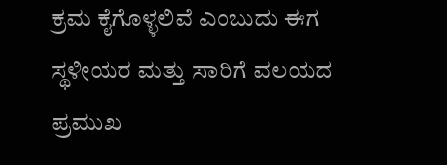ಕ್ರಮ ಕೈಗೊಳ್ಳಲಿವೆ ಎಂಬುದು ಈಗ ಸ್ಥಳೀಯರ ಮತ್ತು ಸಾರಿಗೆ ವಲಯದ ಪ್ರಮುಖ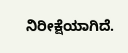ನಿರೀಕ್ಷೆಯಾಗಿದೆ.